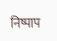निष्पाप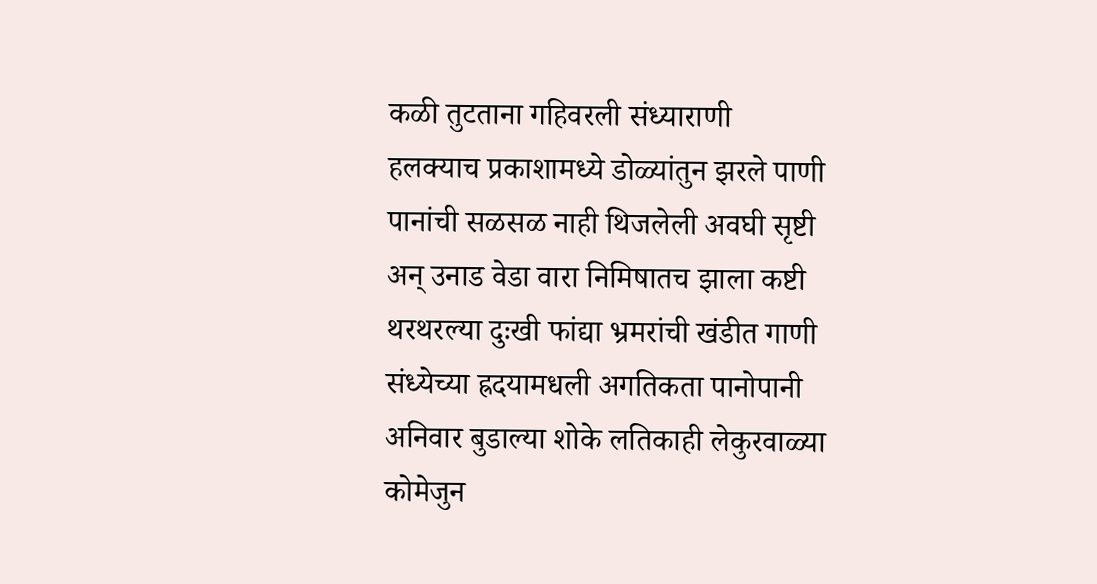कळी तुटताना गहिवरली संध्याराणी
हलक्याच प्रकाशामध्ये डोळ्यांतुन झरले पाणी
पानांची सळसळ नाही थिजलेली अवघी सृष्टी
अन् उनाड वेडा वारा निमिषातच झाला कष्टी
थरथरल्या दुःखी फांद्या भ्रमरांची खंडीत गाणी
संध्येच्या ह्रदयामधली अगतिकता पानोपानी
अनिवार बुडाल्या शोके लतिकाही लेकुरवाळ्या
कोमेजुन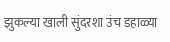झुकल्या खाली सुंदरशा उंच डहाळ्या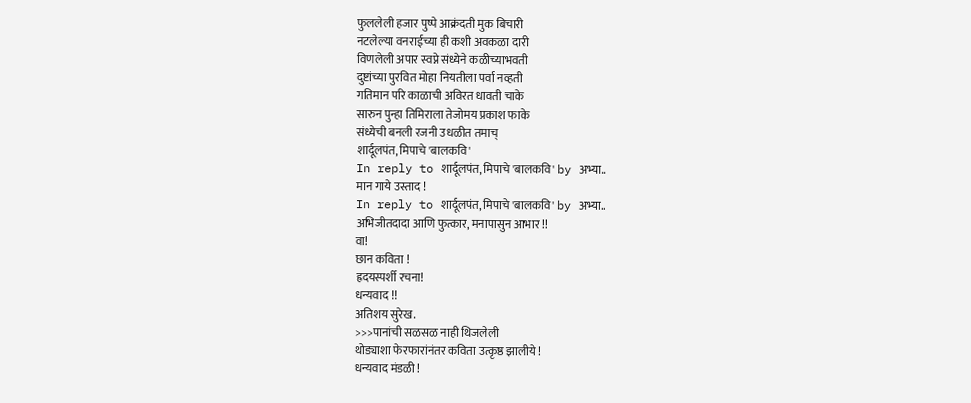फुललेली हजार पुष्पे आक्रंदती मुक बिचारी
नटलेल्या वनराईच्या ही कशी अवकळा दारी
विणलेली अपार स्वप्ने संध्येने कळीच्याभवती
दुष्टांच्या पुरवित मोहा नियतीला पर्वा नव्हती
गतिमान परि काळाची अविरत धावती चाके
सारुन पुन्हा तिमिराला तेजोमय प्रकाश फाके
संध्येची बनली रजनी उधळीत तमाच्
शार्दूलपंत, मिपाचे 'बालकवि'
In reply to शार्दूलपंत, मिपाचे 'बालकवि' by अभ्या..
मान गाये उस्ताद !
In reply to शार्दूलपंत, मिपाचे 'बालकवि' by अभ्या..
अभिजीतदादा आणि फुत्कार, मनापासुन आभार !!
वा!
छान कविता !
ह्रदयस्पर्शी रचना!
धन्यवाद !!
अतिशय सुरेख.
>>>पानांची सळसळ नाही थिजलेली
थोड्याशा फेरफारांनंतर कविता उत्कृष्ठ झालीये !
धन्यवाद मंडळी !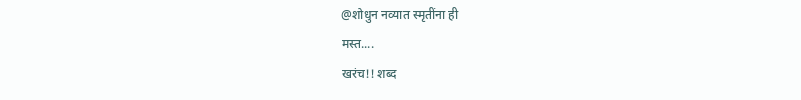@शोधुन नव्यात स्मृतींना ही
मस्त....
खरंच!! शब्द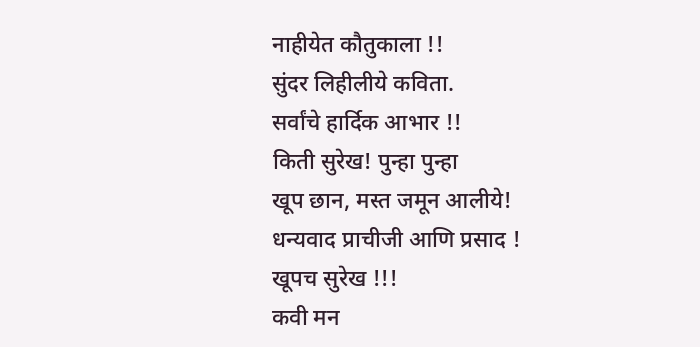नाहीयेत कौतुकाला !!
सुंदर लिहीलीये कविता.
सर्वांचे हार्दिक आभार !!
किती सुरेख! पुन्हा पुन्हा
खूप छान, मस्त जमून आलीये!
धन्यवाद प्राचीजी आणि प्रसाद !
खूपच सुरेख !!!
कवी मन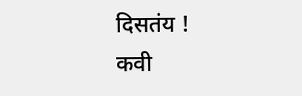दिसतंय !
कवी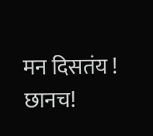मन दिसतंय !
छानच!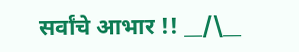सर्वांचे आभार !! __/\__